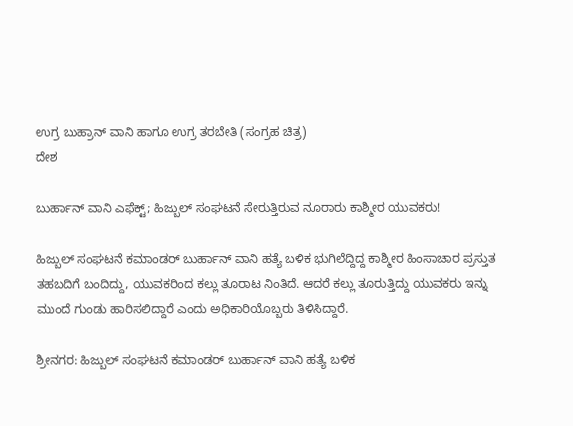ಉಗ್ರ ಬುಹ್ರಾನ್ ವಾನಿ ಹಾಗೂ ಉಗ್ರ ತರಬೇತಿ (ಸಂಗ್ರಹ ಚಿತ್ರ)
ದೇಶ

ಬುರ್ಹಾನ್ ವಾನಿ ಎಫೆಕ್ಟ್; ಹಿಜ್ಬುಲ್ ಸಂಘಟನೆ ಸೇರುತ್ತಿರುವ ನೂರಾರು ಕಾಶ್ಮೀರ ಯುವಕರು!

ಹಿಜ್ಬುಲ್ ಸಂಘಟನೆ ಕಮಾಂಡರ್ ಬುರ್ಹಾನ್ ವಾನಿ ಹತ್ಯೆ ಬಳಿಕ ಭುಗಿಲೆದ್ದಿದ್ದ ಕಾಶ್ಮೀರ ಹಿಂಸಾಚಾರ ಪ್ರಸ್ತುತ ತಹಬದಿಗೆ ಬಂದಿದ್ದು, ಯುವಕರಿಂದ ಕಲ್ಲು ತೂರಾಟ ನಿಂತಿದೆ. ಆದರೆ ಕಲ್ಲು ತೂರುತ್ತಿದ್ದು ಯುವಕರು ಇನ್ನು ಮುಂದೆ ಗುಂಡು ಹಾರಿಸಲಿದ್ದಾರೆ ಎಂದು ಅಧಿಕಾರಿಯೊಬ್ಬರು ತಿಳಿಸಿದ್ದಾರೆ.

ಶ್ರೀನಗರ: ಹಿಜ್ಬುಲ್ ಸಂಘಟನೆ ಕಮಾಂಡರ್ ಬುರ್ಹಾನ್ ವಾನಿ ಹತ್ಯೆ ಬಳಿಕ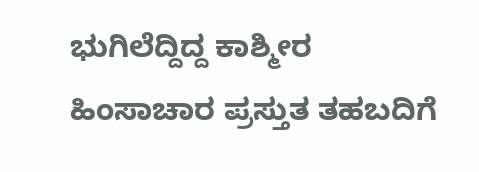ಭುಗಿಲೆದ್ದಿದ್ದ ಕಾಶ್ಮೀರ ಹಿಂಸಾಚಾರ ಪ್ರಸ್ತುತ ತಹಬದಿಗೆ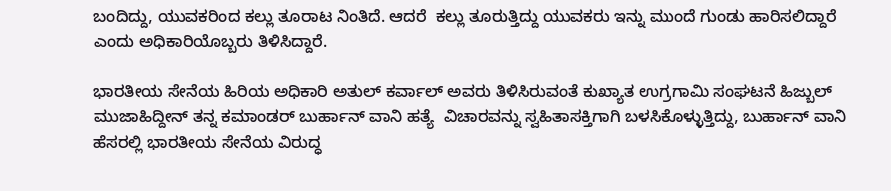ಬಂದಿದ್ದು, ಯುವಕರಿಂದ ಕಲ್ಲು ತೂರಾಟ ನಿಂತಿದೆ. ಆದರೆ  ಕಲ್ಲು ತೂರುತ್ತಿದ್ದು ಯುವಕರು ಇನ್ನು ಮುಂದೆ ಗುಂಡು ಹಾರಿಸಲಿದ್ದಾರೆ ಎಂದು ಅಧಿಕಾರಿಯೊಬ್ಬರು ತಿಳಿಸಿದ್ದಾರೆ.

ಭಾರತೀಯ ಸೇನೆಯ ಹಿರಿಯ ಅಧಿಕಾರಿ ಅತುಲ್ ಕರ್ವಾಲ್ ಅವರು ತಿಳಿಸಿರುವಂತೆ ಕುಖ್ಯಾತ ಉಗ್ರಗಾಮಿ ಸಂಘಟನೆ ಹಿಜ್ಬುಲ್ ಮುಜಾಹಿದ್ದೀನ್ ತನ್ನ ಕಮಾಂಡರ್ ಬುರ್ಹಾನ್ ವಾನಿ ಹತ್ಯೆ  ವಿಚಾರವನ್ನು ಸ್ವಹಿತಾಸಕ್ತಿಗಾಗಿ ಬಳಸಿಕೊಳ್ಳುತ್ತಿದ್ದು, ಬುರ್ಹಾನ್ ವಾನಿ ಹೆಸರಲ್ಲಿ ಭಾರತೀಯ ಸೇನೆಯ ವಿರುದ್ಧ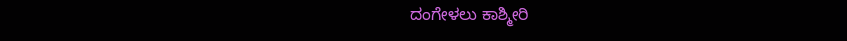ದಂಗೇಳಲು ಕಾಶ್ಮೀರಿ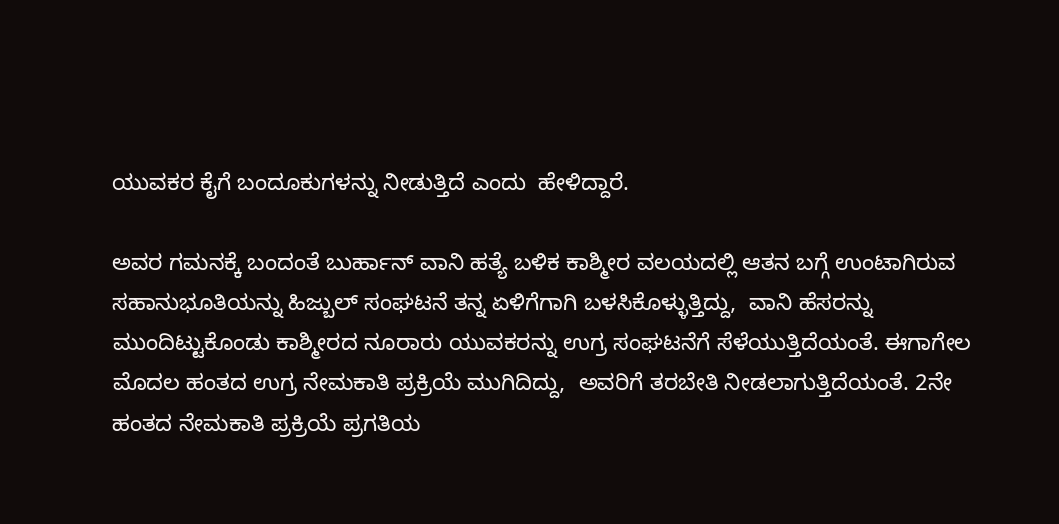ಯುವಕರ ಕೈಗೆ ಬಂದೂಕುಗಳನ್ನು ನೀಡುತ್ತಿದೆ ಎಂದು  ಹೇಳಿದ್ದಾರೆ.

ಅವರ ಗಮನಕ್ಕೆ ಬಂದಂತೆ ಬುರ್ಹಾನ್ ವಾನಿ ಹತ್ಯೆ ಬಳಿಕ ಕಾಶ್ಮೀರ ವಲಯದಲ್ಲಿ ಆತನ ಬಗ್ಗೆ ಉಂಟಾಗಿರುವ ಸಹಾನುಭೂತಿಯನ್ನು ಹಿಜ್ಬುಲ್ ಸಂಘಟನೆ ತನ್ನ ಏಳಿಗೆಗಾಗಿ ಬಳಸಿಕೊಳ್ಳುತ್ತಿದ್ದು,  ವಾನಿ ಹೆಸರನ್ನು ಮುಂದಿಟ್ಟುಕೊಂಡು ಕಾಶ್ಮೀರದ ನೂರಾರು ಯುವಕರನ್ನು ಉಗ್ರ ಸಂಘಟನೆಗೆ ಸೆಳೆಯುತ್ತಿದೆಯಂತೆ. ಈಗಾಗೇಲ ಮೊದಲ ಹಂತದ ಉಗ್ರ ನೇಮಕಾತಿ ಪ್ರಕ್ರಿಯೆ ಮುಗಿದಿದ್ದು,  ಅವರಿಗೆ ತರಬೇತಿ ನೀಡಲಾಗುತ್ತಿದೆಯಂತೆ. 2ನೇ ಹಂತದ ನೇಮಕಾತಿ ಪ್ರಕ್ರಿಯೆ ಪ್ರಗತಿಯ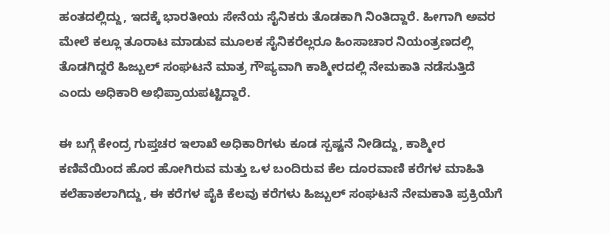ಹಂತದಲ್ಲಿದ್ದು, ಇದಕ್ಕೆ ಭಾರತೀಯ ಸೇನೆಯ ಸೈನಿಕರು ತೊಡಕಾಗಿ ನಿಂತಿದ್ದಾರೆ. ಹೀಗಾಗಿ ಅವರ  ಮೇಲೆ ಕಲ್ಲೂ ತೂರಾಟ ಮಾಡುವ ಮೂಲಕ ಸೈನಿಕರೆಲ್ಲರೂ ಹಿಂಸಾಚಾರ ನಿಯಂತ್ರಣದಲ್ಲಿ ತೊಡಗಿದ್ದರೆ ಹಿಜ್ಬುಲ್ ಸಂಘಟನೆ ಮಾತ್ರ ಗೌಪ್ಯವಾಗಿ ಕಾಶ್ಮೀರದಲ್ಲಿ ನೇಮಕಾತಿ ನಡೆಸುತ್ತಿದೆ  ಎಂದು ಅಧಿಕಾರಿ ಅಭಿಪ್ರಾಯಪಟ್ಟಿದ್ದಾರೆ.

ಈ ಬಗ್ಗೆ ಕೇಂದ್ರ ಗುಪ್ತಚರ ಇಲಾಖೆ ಅಧಿಕಾರಿಗಳು ಕೂಡ ಸ್ಪಷ್ಟನೆ ನೀಡಿದ್ದು, ಕಾಶ್ಮೀರ ಕಣಿವೆಯಿಂದ ಹೊರ ಹೋಗಿರುವ ಮತ್ತು ಒಳ ಬಂದಿರುವ ಕೆಲ ದೂರವಾಣಿ ಕರೆಗಳ ಮಾಹಿತಿ  ಕಲೆಹಾಕಲಾಗಿದ್ದು, ಈ ಕರೆಗಳ ಪೈಕಿ ಕೆಲವು ಕರೆಗಳು ಹಿಜ್ಬುಲ್ ಸಂಘಟನೆ ನೇಮಕಾತಿ ಪ್ರಕ್ರಿಯೆಗೆ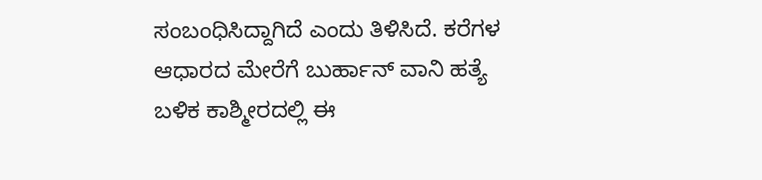ಸಂಬಂಧಿಸಿದ್ದಾಗಿದೆ ಎಂದು ತಿಳಿಸಿದೆ. ಕರೆಗಳ ಆಧಾರದ ಮೇರೆಗೆ ಬುರ್ಹಾನ್ ವಾನಿ ಹತ್ಯೆ  ಬಳಿಕ ಕಾಶ್ಮೀರದಲ್ಲಿ ಈ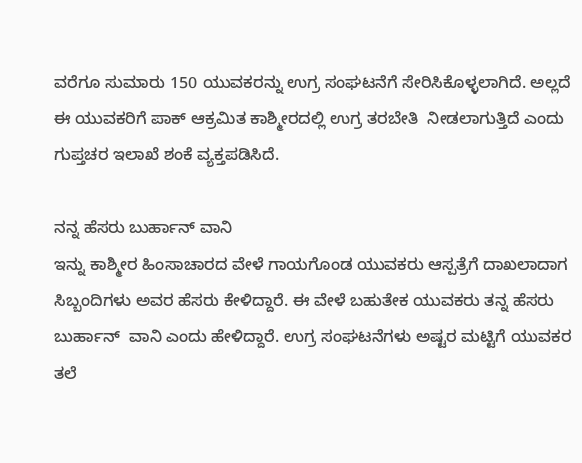ವರೆಗೂ ಸುಮಾರು 150 ಯುವಕರನ್ನು ಉಗ್ರ ಸಂಘಟನೆಗೆ ಸೇರಿಸಿಕೊಳ್ಳಲಾಗಿದೆ. ಅಲ್ಲದೆ ಈ ಯುವಕರಿಗೆ ಪಾಕ್ ಆಕ್ರಮಿತ ಕಾಶ್ಮೀರದಲ್ಲಿ ಉಗ್ರ ತರಬೇತಿ  ನೀಡಲಾಗುತ್ತಿದೆ ಎಂದು ಗುಪ್ತಚರ ಇಲಾಖೆ ಶಂಕೆ ವ್ಯಕ್ತಪಡಿಸಿದೆ.

ನನ್ನ ಹೆಸರು ಬುರ್ಹಾನ್ ವಾನಿ
ಇನ್ನು ಕಾಶ್ಮೀರ ಹಿಂಸಾಚಾರದ ವೇಳೆ ಗಾಯಗೊಂಡ ಯುವಕರು ಆಸ್ಪತ್ರೆಗೆ ದಾಖಲಾದಾಗ ಸಿಬ್ಬಂದಿಗಳು ಅವರ ಹೆಸರು ಕೇಳಿದ್ದಾರೆ. ಈ ವೇಳೆ ಬಹುತೇಕ ಯುವಕರು ತನ್ನ ಹೆಸರು ಬುರ್ಹಾನ್  ವಾನಿ ಎಂದು ಹೇಳಿದ್ದಾರೆ. ಉಗ್ರ ಸಂಘಟನೆಗಳು ಅಷ್ಟರ ಮಟ್ಟಿಗೆ ಯುವಕರ ತಲೆ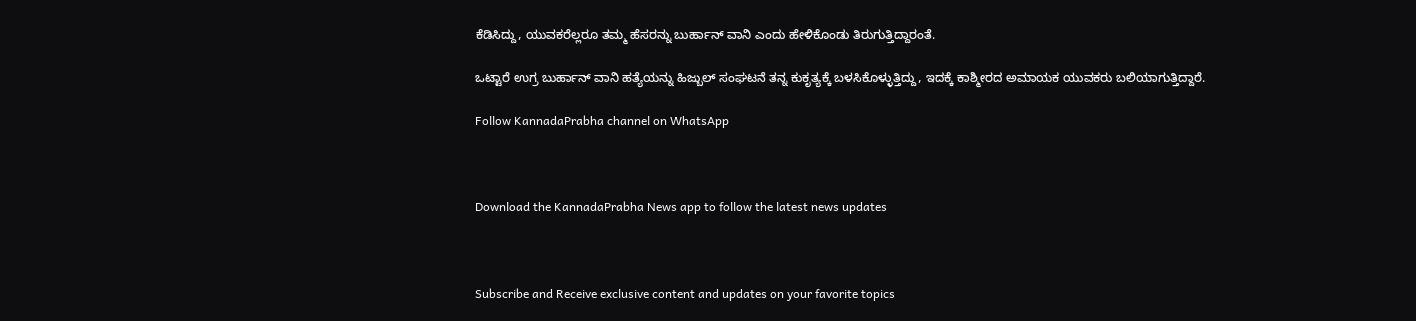ಕೆಡಿಸಿದ್ದು, ಯುವಕರೆಲ್ಲರೂ ತಮ್ಮ ಹೆಸರನ್ನು ಬುರ್ಹಾನ್ ವಾನಿ ಎಂದು ಹೇಳಿಕೊಂಡು ತಿರುಗುತ್ತಿದ್ದಾರಂತೆ.

ಒಟ್ಟಾರೆ ಉಗ್ರ ಬುರ್ಹಾನ್ ವಾನಿ ಹತ್ಯೆಯನ್ನು ಹಿಜ್ಬುಲ್ ಸಂಘಟನೆ ತನ್ನ ಕುಕೃತ್ಯಕ್ಕೆ ಬಳಸಿಕೊಳ್ಳುತ್ತಿದ್ದು, ಇದಕ್ಕೆ ಕಾಶ್ಮೀರದ ಅಮಾಯಕ ಯುವಕರು ಬಲಿಯಾಗುತ್ತಿದ್ದಾರೆ.

Follow KannadaPrabha channel on WhatsApp



Download the KannadaPrabha News app to follow the latest news updates



Subscribe and Receive exclusive content and updates on your favorite topics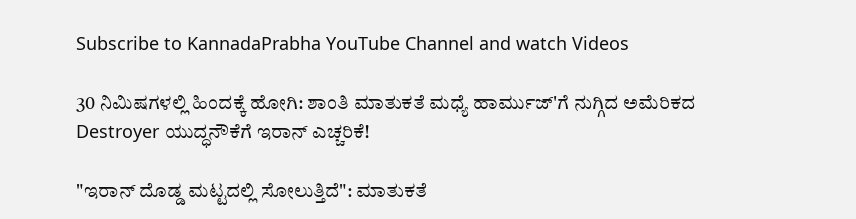Subscribe to KannadaPrabha YouTube Channel and watch Videos

30 ನಿಮಿಷಗಳಲ್ಲಿ ಹಿಂದಕ್ಕೆ ಹೋಗಿ: ಶಾಂತಿ ಮಾತುಕತೆ ಮಧ್ಯೆ ಹಾರ್ಮುಜ್'ಗೆ ನುಗ್ಗಿದ ಅಮೆರಿಕದ Destroyer ಯುದ್ಧನೌಕೆಗೆ ಇರಾನ್ ಎಚ್ಚರಿಕೆ!

"ಇರಾನ್ ದೊಡ್ಡ ಮಟ್ಟದಲ್ಲಿ ಸೋಲುತ್ತಿದೆ": ಮಾತುಕತೆ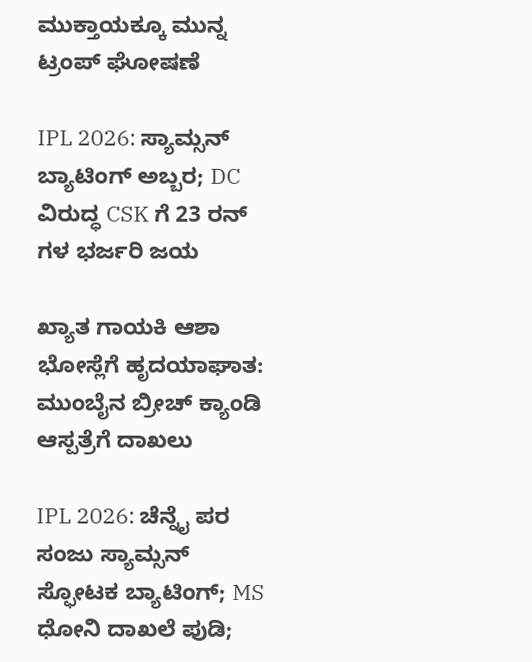ಮುಕ್ತಾಯಕ್ಕೂ ಮುನ್ನ ಟ್ರಂಪ್ ಘೋಷಣೆ

IPL 2026: ಸ್ಯಾಮ್ಸನ್ ಬ್ಯಾಟಿಂಗ್ ಅಬ್ಬರ; DC ವಿರುದ್ಧ CSK ಗೆ 23 ರನ್ ಗಳ ಭರ್ಜರಿ ಜಯ

ಖ್ಯಾತ ಗಾಯಕಿ ಆಶಾ ಭೋಸ್ಲೆಗೆ ಹೃದಯಾಘಾತ: ಮುಂಬೈನ ಬ್ರೀಚ್ ಕ್ಯಾಂಡಿ ಆಸ್ಪತ್ರೆಗೆ ದಾಖಲು

IPL 2026: ಚೆನ್ನೈ ಪರ ಸಂಜು ಸ್ಯಾಮ್ಸನ್ ಸ್ಫೋಟಕ ಬ್ಯಾಟಿಂಗ್; MS ಧೋನಿ ದಾಖಲೆ ಪುಡಿ;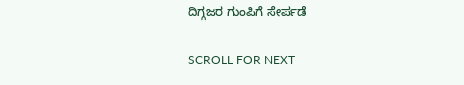ದಿಗ್ಗಜರ ಗುಂಪಿಗೆ ಸೇರ್ಪಡೆ

SCROLL FOR NEXT